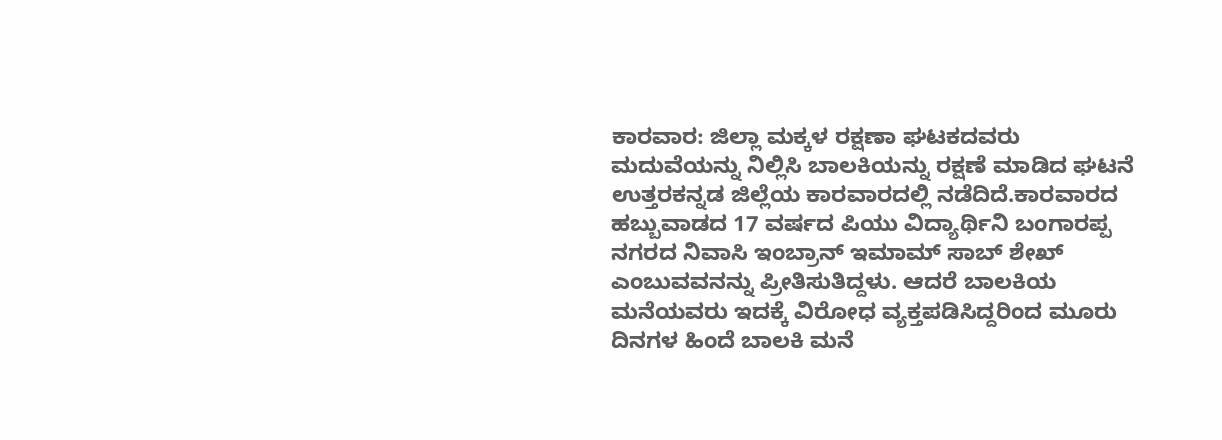ಕಾರವಾರ: ಜಿಲ್ಲಾ ಮಕ್ಕಳ ರಕ್ಷಣಾ ಘಟಕದವರು ಮದುವೆಯನ್ನು ನಿಲ್ಲಿಸಿ ಬಾಲಕಿಯನ್ನು ರಕ್ಷಣೆ ಮಾಡಿದ ಘಟನೆ ಉತ್ತರಕನ್ನಡ ಜಿಲ್ಲೆಯ ಕಾರವಾರದಲ್ಲಿ ನಡೆದಿದೆ.ಕಾರವಾರದ ಹಬ್ಬುವಾಡದ 17 ವರ್ಷದ ಪಿಯು ವಿದ್ಯಾರ್ಥಿನಿ ಬಂಗಾರಪ್ಪ ನಗರದ ನಿವಾಸಿ ಇಂಬ್ರಾನ್ ಇಮಾಮ್ ಸಾಬ್ ಶೇಖ್ ಎಂಬುವವನನ್ನು ಪ್ರೀತಿಸುತಿದ್ದಳು. ಆದರೆ ಬಾಲಕಿಯ ಮನೆಯವರು ಇದಕ್ಕೆ ವಿರೋಧ ವ್ಯಕ್ತಪಡಿಸಿದ್ದರಿಂದ ಮೂರು ದಿನಗಳ ಹಿಂದೆ ಬಾಲಕಿ ಮನೆ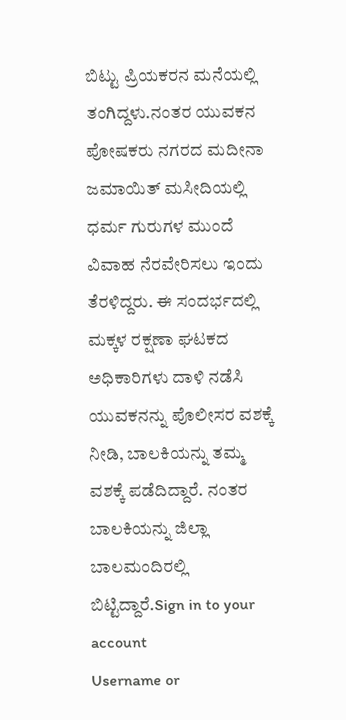ಬಿಟ್ಟು ಪ್ರಿಯಕರನ ಮನೆಯಲ್ಲಿ ತಂಗಿದ್ದಳು.ನಂತರ ಯುವಕನ ಪೋಷಕರು ನಗರದ ಮದೀನಾ ಜಮಾಯಿತ್ ಮಸೀದಿಯಲ್ಲಿ ಧರ್ಮ ಗುರುಗಳ ಮುಂದೆ ವಿವಾಹ ನೆರವೇರಿಸಲು ಇಂದು ತೆರಳಿದ್ದರು. ಈ ಸಂದರ್ಭದಲ್ಲಿ ಮಕ್ಕಳ ರಕ್ಷಣಾ ಘಟಕದ ಅಧಿಕಾರಿಗಳು ದಾಳಿ ನಡೆಸಿ ಯುವಕನನ್ನು ಪೊಲೀಸರ ವಶಕ್ಕೆ ನೀಡಿ, ಬಾಲಕಿಯನ್ನು ತಮ್ಮ ವಶಕ್ಕೆ ಪಡೆದಿದ್ದಾರೆ. ನಂತರ ಬಾಲಕಿಯನ್ನು ಜಿಲ್ಲಾ ಬಾಲಮಂದಿರಲ್ಲಿ ಬಿಟ್ಟಿದ್ದಾರೆ.Sign in to your account
Username or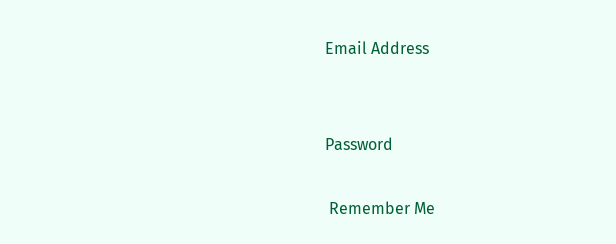Email Address


Password

 Remember Me